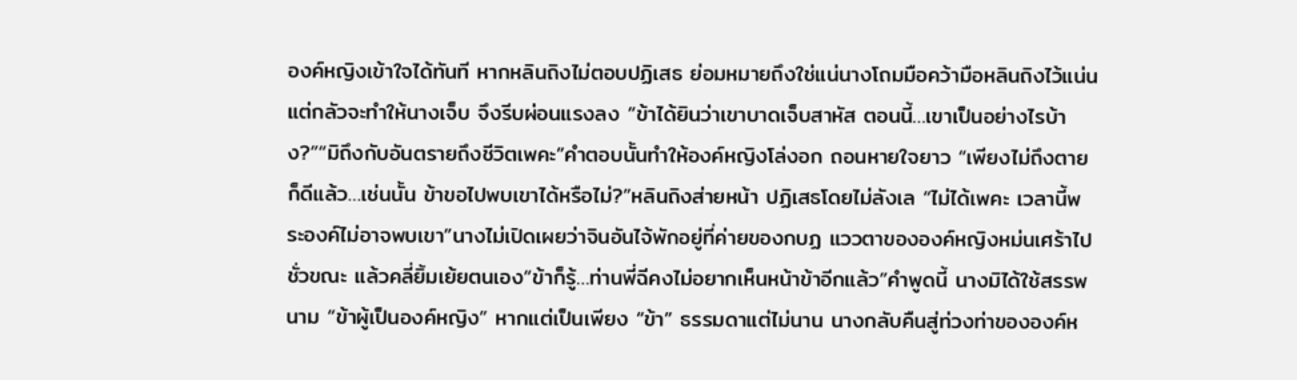องค์หญิงเข้าใจได้ทันที หากหลินถิงไม่ตอบปฏิเสธ ย่อมหมายถึงใช่แน่นางโถมมือคว้ามือหลินถิงไว้แน่น แต่กลัวจะทำให้นางเจ็บ จึงรีบผ่อนแรงลง “ข้าได้ยินว่าเขาบาดเจ็บสาหัส ตอนนี้…เขาเป็นอย่างไรบ้าง?”“มิถึงกับอันตรายถึงชีวิตเพคะ”คำตอบนั้นทำให้องค์หญิงโล่งอก ถอนหายใจยาว “เพียงไม่ถึงตายก็ดีแล้ว…เช่นนั้น ข้าขอไปพบเขาได้หรือไม่?”หลินถิงส่ายหน้า ปฏิเสธโดยไม่ลังเล “ไม่ได้เพคะ เวลานี้พระองค์ไม่อาจพบเขา”นางไม่เปิดเผยว่าจินอันไจ้พักอยู่ที่ค่ายของกบฏ แววตาขององค์หญิงหม่นเศร้าไปชั่วขณะ แล้วคลี่ยิ้มเย้ยตนเอง“ข้าก็รู้…ท่านพี่ฉีคงไม่อยากเห็นหน้าข้าอีกแล้ว”คำพูดนี้ นางมิได้ใช้สรรพนาม “ข้าผู้เป็นองค์หญิง” หากแต่เป็นเพียง “ข้า” ธรรมดาแต่ไม่นาน นางกลับคืนสู่ท่วงท่าขององค์ห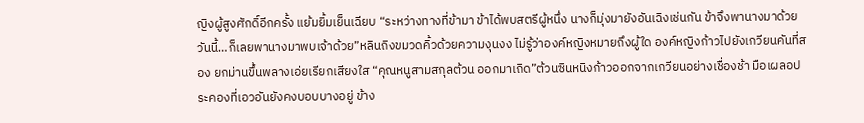ญิงผู้สูงศักดิ์อีกครั้ง แย้มยิ้มเย็นเฉียบ “ระหว่างทางที่ข้ามา ข้าได้พบสตรีผู้หนึ่ง นางก็มุ่งมายังอันเฉิงเช่นกัน ข้าจึงพานางมาด้วย วันนี้…ก็เลยพานางมาพบเจ้าด้วย”หลินถิงขมวดคิ้วด้วยความงุนงง ไม่รู้ว่าองค์หญิงหมายถึงผู้ใด องค์หญิงก้าวไปยังเกวียนคันที่สอง ยกม่านขึ้นพลางเอ่ยเรียกเสียงใส “คุณหนูสามสกุลต้วน ออกมาเถิด”ต้วนซินหนิงก้าวออกจากเกวียนอย่างเชื่องช้า มือเผลอประคองที่เอวอันยังคงบอบบางอยู่ ข้าง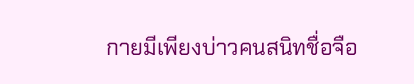กายมีเพียงบ่าวคนสนิทชื่อจือ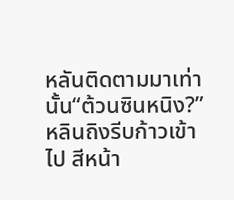หลันติดตามมาเท่านั้น“ต้วนซินหนิง?”หลินถิงรีบก้าวเข้าไป สีหน้า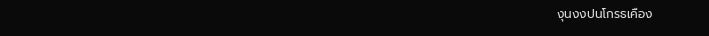งุนงงปนโกรธเคือง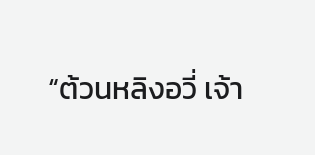“ต้วนหลิงอวี่ เจ้า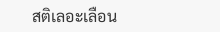สติเลอะเลือน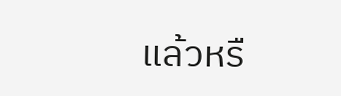แล้วหรื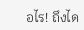อไร! ถึงได